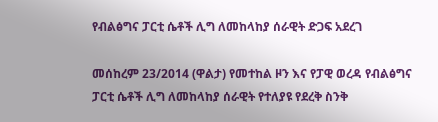የብልፅግና ፓርቲ ሴቶች ሊግ ለመከላከያ ሰራዊት ድጋፍ አደረገ

መሰከረም 23/2014 (ዋልታ) የመተከል ዞን እና የፓዊ ወረዳ የብልፅግና ፓርቲ ሴቶች ሊግ ለመከላከያ ሰራዊት የተለያዩ የደረቅ ስንቅ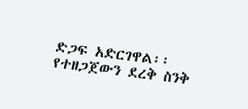ድጋፍ አድርገዋል፡፡
የተዘጋጀውን ደረቅ ስንቅ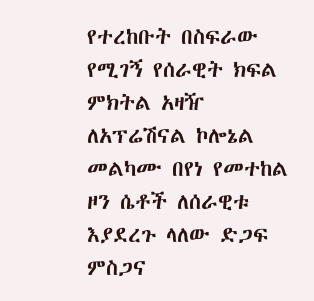የተረከቡት በስፍራው የሚገኝ የሰራዊት ክፍል ምክትል አዛዥ ለአፕሬሽናል ኮሎኔል መልካሙ በየነ የመተከል ዞን ሴቶች ለሰራዊቱ እያደረጉ ላለው ድጋፍ ምስጋና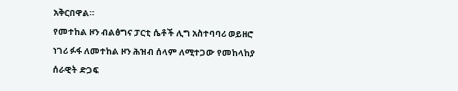አቅርበዋል።
የመተከል ዞን ብልፅግና ፓርቲ ሴቶች ሊግ አስተባባሪ ወይዘሮ ነገሪ ፉፋ ለመተከል ዞን ሕዝብ ሰላም ለሚተጋው የመከላከያ ሰራዊት ድጋፍ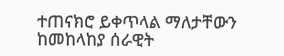ተጠናክሮ ይቀጥላል ማለታቸውን ከመከላከያ ሰራዊት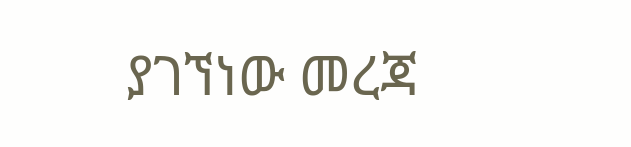ያገኘነው መረጃ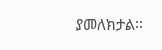ያመለክታል፡፡